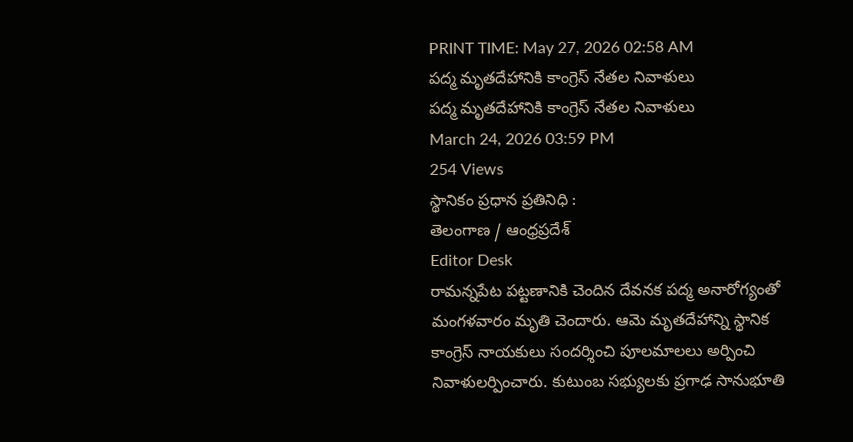PRINT TIME: May 27, 2026 02:58 AM
పద్మ మృతదేహానికి కాంగ్రెస్ నేతల నివాళులు
పద్మ మృతదేహానికి కాంగ్రెస్ నేతల నివాళులు
March 24, 2026 03:59 PM
254 Views
స్థానికం ప్రధాన ప్రతినిధి :
తెలంగాణ / ఆంధ్రప్రదేశ్
Editor Desk
రామన్నపేట పట్టణానికి చెందిన దేవనక పద్మ అనారోగ్యంతో మంగళవారం మృతి చెందారు. ఆమె మృతదేహాన్ని స్థానిక కాంగ్రెస్ నాయకులు సందర్శించి పూలమాలలు అర్పించి నివాళులర్పించారు. కుటుంబ సభ్యులకు ప్రగాఢ సానుభూతి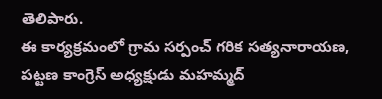తెలిపారు.
ఈ కార్యక్రమంలో గ్రామ సర్పంచ్ గరిక సత్యనారాయణ, పట్టణ కాంగ్రెస్ అధ్యక్షుడు మహమ్మద్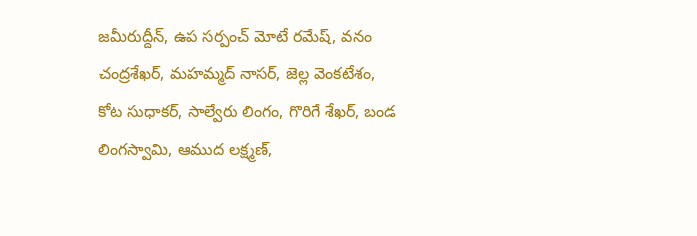జమీరుద్దీన్, ఉప సర్పంచ్ మోటే రమేష్, వనం చంద్రశేఖర్, మహమ్మద్ నాసర్, జెల్ల వెంకటేశం, కోట సుధాకర్, సాల్వేరు లింగం, గొరిగే శేఖర్, బండ లింగస్వామి, ఆముద లక్ష్మణ్,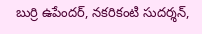బుర్రి ఉపేందర్, నకరికంటి సుదర్శన్,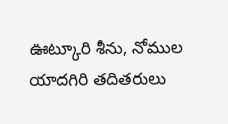ఊట్కూరి శీను, నోముల యాదగిరి తదితరులు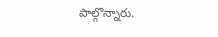పాల్గొన్నారు.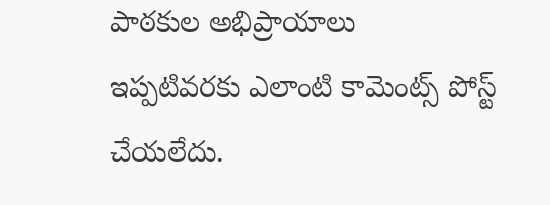పాఠకుల అభిప్రాయాలు
ఇప్పటివరకు ఎలాంటి కామెంట్స్ పోస్ట్ చేయలేదు.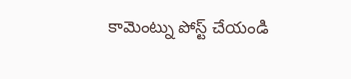కామెంట్ను పోస్ట్ చేయండి